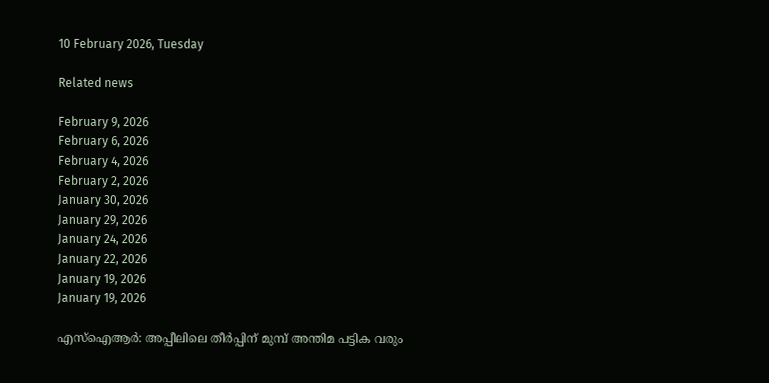10 February 2026, Tuesday

Related news

February 9, 2026
February 6, 2026
February 4, 2026
February 2, 2026
January 30, 2026
January 29, 2026
January 24, 2026
January 22, 2026
January 19, 2026
January 19, 2026

എസ്ഐആര്‍: അപ്പീലിലെ തീര്‍പ്പിന് മുമ്പ് അന്തിമ പട്ടിക വരും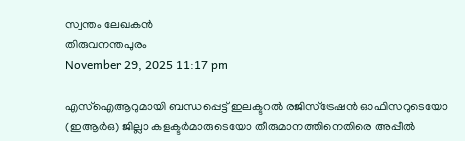സ്വന്തം ലേഖകൻ
തിരുവനന്തപുരം
November 29, 2025 11:17 pm

എസ്ഐആറുമായി ബന്ധപ്പെട്ട് ഇലക്ടറൽ രജിസ്ട്രേഷൻ ഓഫിസറുടെയോ (ഇആർഒ) ജില്ലാ കളക്ടർമാരുടെയോ തീരുമാനത്തിനെതിരെ അപ്പീല്‍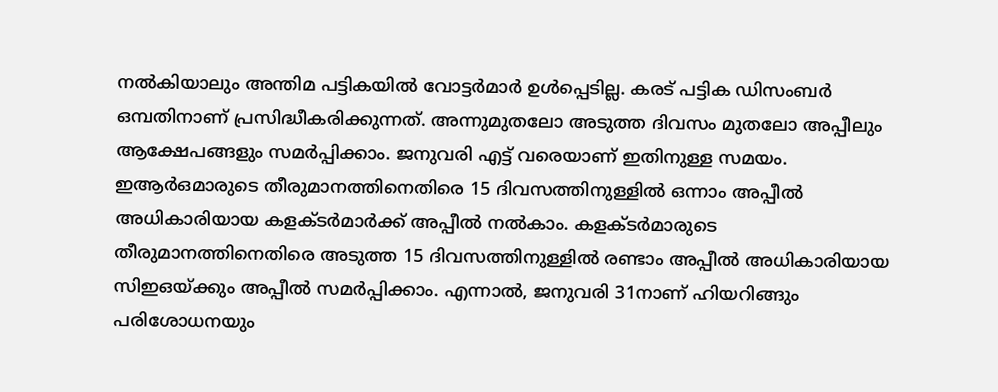നല്‍കിയാലും അന്തിമ പട്ടികയില്‍ വോട്ടര്‍മാര്‍ ഉള്‍പ്പെടില്ല. കരട് പട്ടിക ഡിസംബര്‍ ഒമ്പതിനാണ് പ്രസിദ്ധീകരിക്കുന്നത്. അന്നുമുതലോ അടുത്ത ദിവസം മുതലോ അപ്പീലും ആക്ഷേപങ്ങളും സമര്‍പ്പിക്കാം. ജനുവരി എട്ട് വരെയാണ് ഇതിനുള്ള സമയം. ഇആർഒമാരുടെ തീരുമാനത്തിനെതിരെ 15 ദിവസത്തിനുള്ളിൽ ഒന്നാം അപ്പീൽ അധികാരിയായ കളക്ടർമാർക്ക് അപ്പീൽ നൽകാം. കളക്ടർമാരുടെ തീരുമാനത്തിനെതിരെ അടുത്ത 15 ദിവസത്തിനുള്ളിൽ രണ്ടാം അപ്പീൽ അധികാരിയായ സിഇഒയ്ക്കും അപ്പീൽ സമർപ്പിക്കാം. എന്നാല്‍, ജനുവരി 31നാണ് ഹിയറിങ്ങും പരിശോധനയും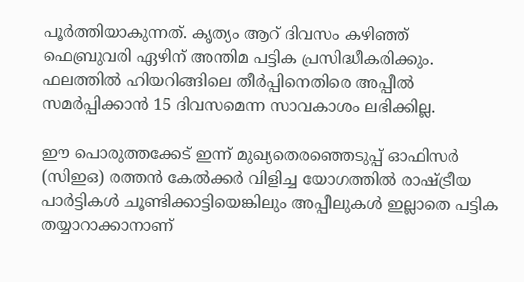പൂർത്തിയാകുന്നത്. കൃത്യം ആറ് ദിവസം കഴിഞ്ഞ് ഫെബ്രുവരി ഏഴിന് അന്തിമ പട്ടിക പ്രസിദ്ധീകരിക്കും. ഫലത്തിൽ ഹിയറിങ്ങിലെ തീർപ്പിനെതിരെ അപ്പീൽ സമർപ്പിക്കാൻ 15 ദിവസമെന്ന സാവകാശം ലഭിക്കില്ല.

ഈ പൊരുത്തക്കേട് ഇന്ന് മുഖ്യതെരഞ്ഞെടുപ്പ് ഓഫിസർ (സിഇഒ) രത്തൻ കേല്‍ക്കര്‍ വിളിച്ച യോഗത്തില്‍ രാഷ്ട്രീയ പാര്‍ട്ടികള്‍ ചൂണ്ടിക്കാട്ടിയെങ്കിലും അപ്പീലുകൾ ഇല്ലാതെ പട്ടിക തയ്യാറാക്കാനാണ്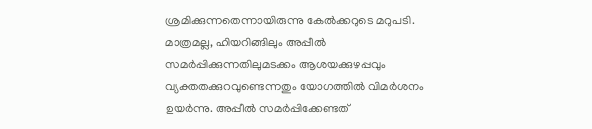ശ്രമിക്കുന്നതെന്നായിരുന്നു കേല്‍ക്കറുടെ മറുപടി. മാത്രമല്ല, ഹിയറിങ്ങിലും അപ്പീൽ സമർപ്പിക്കുന്നതിലുമടക്കം ആശയക്കുഴപ്പവും വ്യക്തതക്കുറവുണ്ടെന്നതും യോഗത്തിൽ വിമർശനം ഉയർന്നു. അപ്പീല്‍ സമര്‍പ്പിക്കേണ്ടത്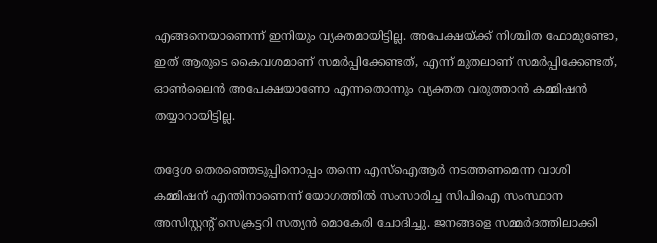എങ്ങനെയാണെന്ന് ഇനിയും വ്യക്തമായിട്ടില്ല. അപേക്ഷയ്ക്ക് നിശ്ചിത ഫോമുണ്ടോ, ഇത് ആരുടെ കൈവശമാണ് സമർപ്പിക്കേണ്ടത്, എന്ന് മുതലാണ് സമർപ്പിക്കേണ്ടത്, ഓൺലൈൻ അപേക്ഷയാണോ എന്നതൊന്നും വ്യക്തത വരുത്താൻ കമ്മിഷൻ തയ്യാറായിട്ടില്ല.

തദ്ദേശ തെരഞ്ഞെടുപ്പിനൊപ്പം തന്നെ എസ്ഐആര്‍ നടത്തണമെന്ന വാശി കമ്മിഷന് എന്തിനാണെന്ന് യോഗത്തില്‍ സംസാരിച്ച സിപിഐ സംസ്ഥാന അസിസ്റ്റന്റ് സെക്രട്ടറി സത്യൻ മൊകേരി ചോദിച്ചു. ജനങ്ങളെ സമ്മര്‍ദത്തിലാക്കി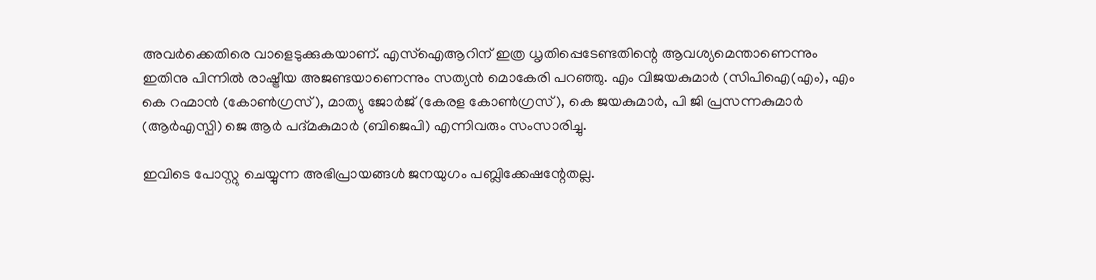അവര്‍ക്കെതിരെ വാളെടുക്കുകയാണ്. എസ്ഐആറിന് ഇത്ര ധൃതിപ്പെടേണ്ടതിന്റെ ആവശ്യമെന്താണെന്നും ഇതിനു പിന്നില്‍ രാഷ്ട്രീയ അജണ്ടയാണെന്നും സത്യൻ മൊകേരി പറഞ്ഞു. എം വിജയകുമാര്‍ (സിപിഐ(എം), എം കെ റഹ്മാൻ (കോൺഗ്രസ്), മാത്യു ജോർജ് (കേരള കോൺഗ്രസ്), കെ ജയകുമാർ, പി ജി പ്രസന്നകുമാർ (ആർഎസ്പി) ജെ ആർ പദ്മകുമാർ (ബിജെപി) എന്നിവരും സംസാരിച്ചു.

ഇവിടെ പോസ്റ്റു ചെയ്യുന്ന അഭിപ്രായങ്ങള്‍ ജനയുഗം പബ്ലിക്കേഷന്റേതല്ല.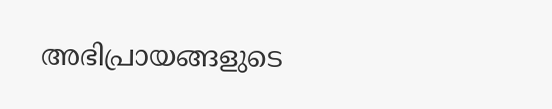അഭിപ്രായങ്ങളുടെ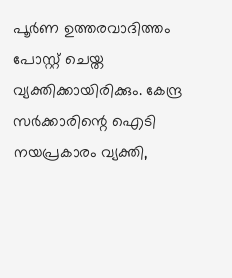പൂര്‍ണ ഉത്തരവാദിത്തം പോസ്റ്റ് ചെയ്ത വ്യക്തിക്കായിരിക്കും. കേന്ദ്ര സര്‍ക്കാരിന്റെ ഐടി നയപ്രകാരം വ്യക്തി,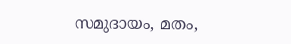സമുദായം, മതം,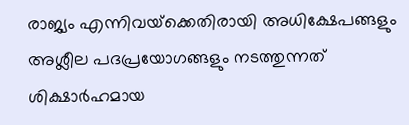രാജ്യം എന്നിവയ്‌ക്കെതിരായി അധിക്ഷേപങ്ങളും അശ്ലീല പദപ്രയോഗങ്ങളും നടത്തുന്നത് ശിക്ഷാര്‍ഹമായ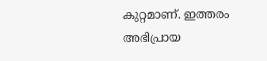കുറ്റമാണ്. ഇത്തരം അഭിപ്രായ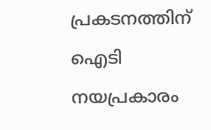പ്രകടനത്തിന് ഐടി നയപ്രകാരം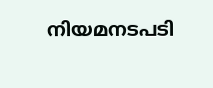നിയമനടപടി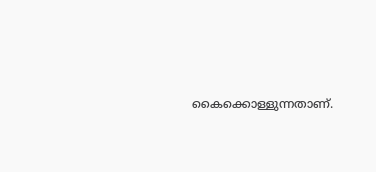കൈക്കൊള്ളുന്നതാണ്.